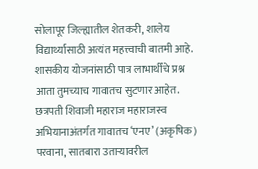सोलापूर जिल्ह्यातील शेतकरी, शालेय विद्यार्थ्यासाठी अत्यंत महत्त्वाची बातमी आहे. शासकीय योजनांसाठी पात्र लाभार्थींचे प्रश्न आता तुमच्याच गावातच सुटणार आहेत. छत्रपती शिवाजी महाराज महाराजस्व अभियानाअंतर्गत गावातच ‘एनए’ (अकृषिक) परवाना, सातबारा उताऱ्यावरील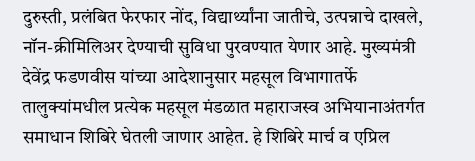दुरुस्ती, प्रलंबित फेरफार नोंद, विद्यार्थ्यांना जातीचे, उत्पन्नाचे दाखले, नॉन-क्रीमिलिअर देण्याची सुविधा पुरवण्यात येणार आहे. मुख्यमंत्री देवेंद्र फडणवीस यांच्या आदेशानुसार महसूल विभागातर्फे तालुक्यांमधील प्रत्येक महसूल मंडळात महाराजस्व अभियानाअंतर्गत समाधान शिबिरे घेतली जाणार आहेत. हे शिबिरे मार्च व एप्रिल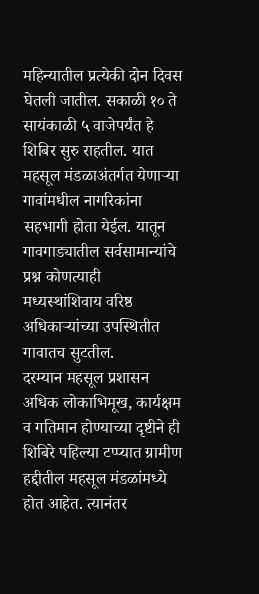महिन्यातील प्रत्येकी दोन दिवस घेतली जातील. सकाळी १० ते सायंकाळी ५ वाजेपर्यंत हे शिबिर सुरु राहतील. यात महसूल मंडळाअंतर्गत येणाऱ्या गावांमधील नागरिकांना सहभागी होता येईल. यातून गावगाड्यातील सर्वसामान्यांचे प्रश्न कोणत्याही मध्यस्थांशिवाय वरिष्ठ अधिकाऱ्यांच्या उपस्थितीत गावातच सुटतील.
दरम्यान महसूल प्रशासन अधिक लोकाभिमूख, कार्यक्षम व गतिमान होण्याच्या दृष्टीने ही शिबिरे पहिल्या टप्प्यात ग्रामीण हद्दीतील महसूल मंडळांमध्ये होत आहेत. त्यानंतर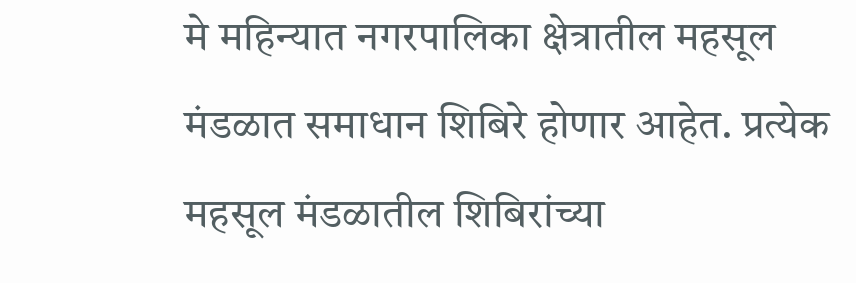मे महिन्यात नगरपालिका क्षेत्रातील महसूल मंडळात समाधान शिबिरे होणार आहेत. प्रत्येक महसूल मंडळातील शिबिरांच्या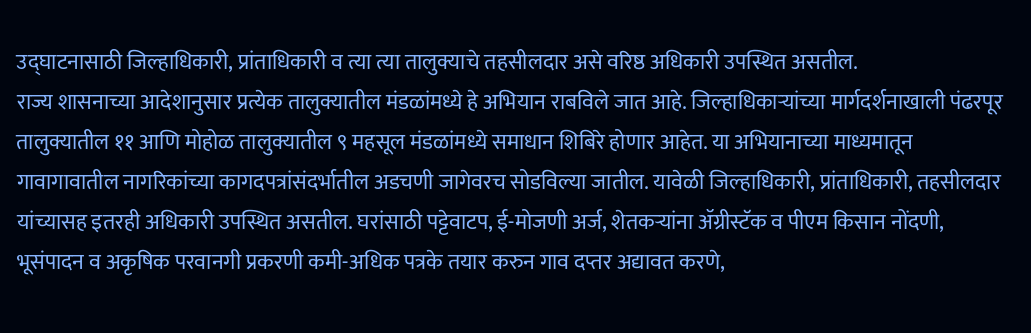उद्घाटनासाठी जिल्हाधिकारी, प्रांताधिकारी व त्या त्या तालुक्याचे तहसीलदार असे वरिष्ठ अधिकारी उपस्थित असतील.
राज्य शासनाच्या आदेशानुसार प्रत्येक तालुक्यातील मंडळांमध्ये हे अभियान राबविले जात आहे. जिल्हाधिकाऱ्यांच्या मार्गदर्शनाखाली पंढरपूर तालुक्यातील ११ आणि मोहोळ तालुक्यातील ९ महसूल मंडळांमध्ये समाधान शिबिरे होणार आहेत. या अभियानाच्या माध्यमातून गावागावातील नागरिकांच्या कागदपत्रांसंदर्भातील अडचणी जागेवरच सोडविल्या जातील. यावेळी जिल्हाधिकारी, प्रांताधिकारी, तहसीलदार यांच्यासह इतरही अधिकारी उपस्थित असतील. घरांसाठी पट्टेवाटप, ई-मोजणी अर्ज, शेतकऱ्यांना ॲग्रीस्टॅक व पीएम किसान नोंदणी, भूसंपादन व अकृषिक परवानगी प्रकरणी कमी-अधिक पत्रके तयार करुन गाव दप्तर अद्यावत करणे,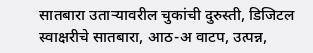सातबारा उताऱ्यावरील चुकांची दुरुस्ती, डिजिटल स्वाक्षरीचे सातबारा, आठ-अ वाटप, उत्पन्न,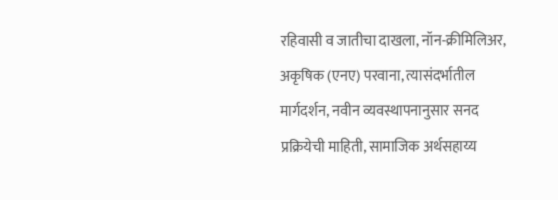रहिवासी व जातीचा दाखला, नॉन-क्रीमिलिअर, अकृषिक (एनए) परवाना, त्यासंदर्भातील मार्गदर्शन, नवीन व्यवस्थापनानुसार सनद प्रक्रियेची माहिती, सामाजिक अर्थसहाय्य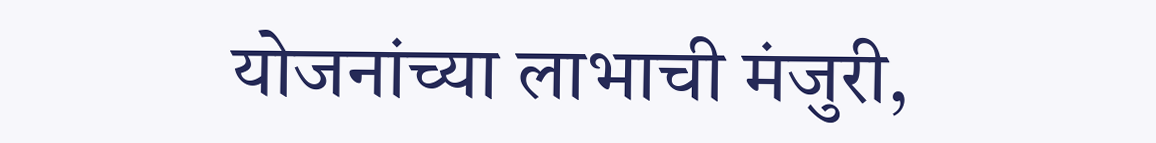योजनांच्या लाभाची मंजुरी,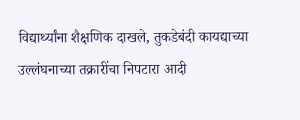विद्यार्थ्यांना शैक्षणिक दाखले, तुकडेबंदी कायद्याच्या उल्लंघनाच्या तक्रारींचा निपटारा आदी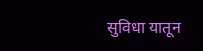सुविधा यातून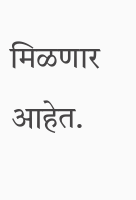मिळणार आहेत.